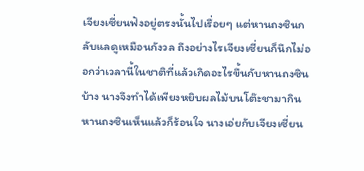เจียงเซี่ยนฟังอยู่ตรงนั้นไปเรื่อยๆ แต่หานถงซินกลับแลดูเหมือนกังวล ถึงอย่างไรเจียงเซี่ยนก็นึกไม่ออกว่าเวลานี้ในชาติที่แล้วเกิดอะไรขึ้นกับหานถงซินบ้าง นางจึงทำได้เพียงหยิบผลไม้บนโต๊ะชามากิน
หานถงซินเห็นแล้วก็ร้อนใจ นางเอ่ยกับเจียงเซี่ยน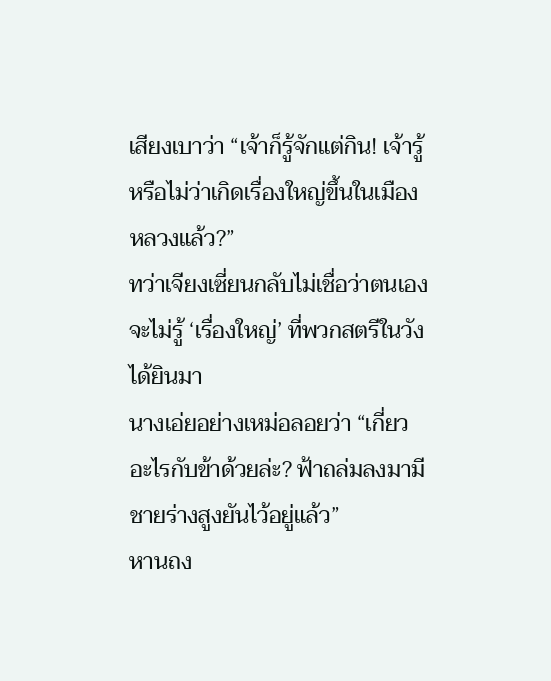เสียงเบาว่า “เจ้าก็รู้จักแต่กิน! เจ้ารู้หรือไม่ว่าเกิดเรื่องใหญ่ขึ้นในเมืองหลวงแล้ว?”
ทว่าเจียงเซี่ยนกลับไม่เชื่อว่าตนเองจะไม่รู้ ‘เรื่องใหญ่’ ที่พวกสตรีในวังได้ยินมา
นางเอ่ยอย่างเหม่อลอยว่า “เกี่ยวอะไรกับข้าด้วยล่ะ? ฟ้าถล่มลงมามีชายร่างสูงยันไว้อยู่แล้ว”
หานถง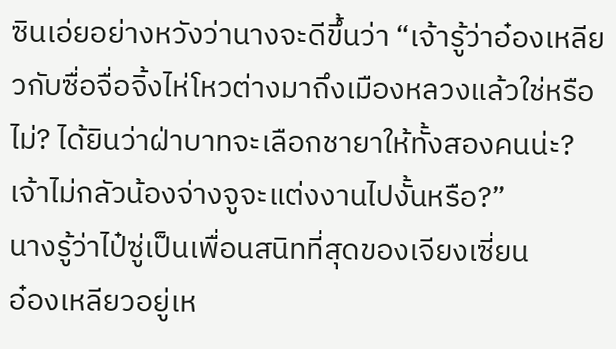ซินเอ่ยอย่างหวังว่านางจะดีขึ้นว่า “เจ้ารู้ว่าอ๋องเหลียวกับซื่อจื่อจิ้งไห่โหวต่างมาถึงเมืองหลวงแล้วใช่หรือไม่? ได้ยินว่าฝ่าบาทจะเลือกชายาให้ทั้งสองคนน่ะ? เจ้าไม่กลัวน้องจ่างจูจะแต่งงานไปงั้นหรือ?”
นางรู้ว่าไป๋ซู่เป็นเพื่อนสนิทที่สุดของเจียงเซี่ยน
อ๋องเหลียวอยู่เห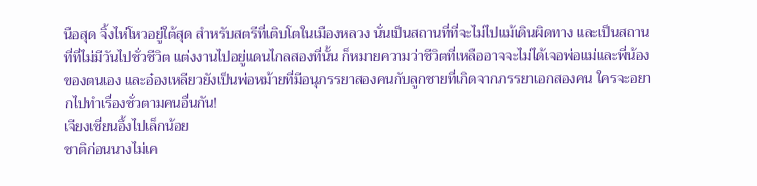นือสุด จิ้งไห่โหวอยู่ใต้สุด สำหรับสตรีที่เติบโตในเมืองหลวง นั่นเป็นสถานที่ที่จะไม่ไปแม้เดินผิดทาง และเป็นสถานที่ที่ไม่มีวันไปชั่วชีวิต แต่งงานไปอยู่แดนไกลสองที่นั้น ก็หมายความว่าชีวิตที่เหลืออาจจะไม่ได้เจอพ่อแม่และพี่น้องของตนเอง และอ๋องเหลียวยังเป็นพ่อหม้ายที่มีอนุภรรยาสองคนกับลูกชายที่เกิดจากภรรยาเอกสองคน ใครจะอยากไปทำเรื่องชั่วตามคนอื่นกัน!
เจียงเซี่ยนอึ้งไปเล็กน้อย
ชาติก่อนนางไม่เค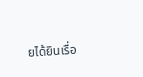ยได้ยินเรื่อ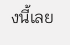งนี้เลย